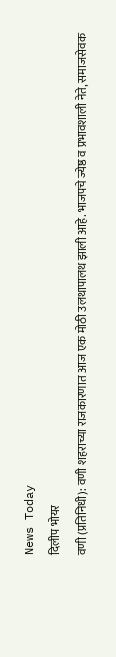News Today
दिलीप भोयर
वणी (प्रतिनिधी): वणी शहराच्या राजकारणात आज एक मोठी उलथापालथ झाली आहे. भाजपचे ज्येष्ठ व प्रभावशाली नेते, समाजसेवक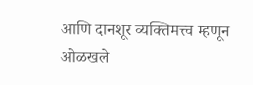आणि दानशूर व्यक्तिमत्त्व म्हणून ओळखले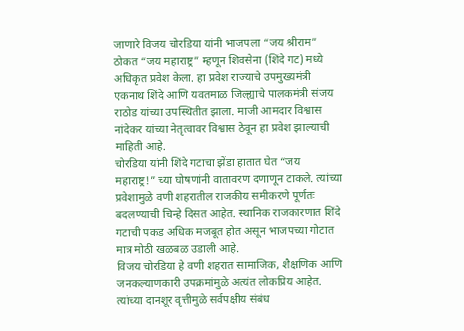जाणारे विजय चोरडिया यांनी भाजपला “जय श्रीराम” ठोकत “जय महाराष्ट्र” म्हणून शिवसेना (शिंदे गट) मध्ये अधिकृत प्रवेश केला. हा प्रवेश राज्याचे उपमुख्यमंत्री एकनाथ शिंदे आणि यवतमाळ जिल्ह्याचे पालकमंत्री संजय राठोड यांच्या उपस्थितीत झाला. माजी आमदार विश्वास नांदेकर यांच्या नेतृत्वावर विश्वास ठेवून हा प्रवेश झाल्याची माहिती आहे.
चोरडिया यांनी शिंदे गटाचा झेंडा हातात घेत “जय महाराष्ट्र!” च्या घोषणांनी वातावरण दणाणून टाकले. त्यांच्या प्रवेशामुळे वणी शहरातील राजकीय समीकरणे पूर्णतः बदलण्याची चिन्हे दिसत आहेत. स्थानिक राजकारणात शिंदे गटाची पकड अधिक मजबूत होत असून भाजपच्या गोटात मात्र मोठी खळबळ उडाली आहे.
विजय चोरडिया हे वणी शहरात सामाजिक, शैक्षणिक आणि जनकल्याणकारी उपक्रमांमुळे अत्यंत लोकप्रिय आहेत. त्यांच्या दानशूर वृत्तीमुळे सर्वपक्षीय संबंध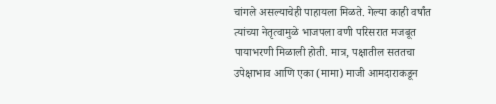चांगले असल्याचेही पाहायला मिळते. गेल्या काही वर्षांत त्यांच्या नेतृत्वामुळे भाजपला वणी परिसरात मजबूत पायाभरणी मिळाली होती. मात्र, पक्षातील सततचा उपेक्षाभाव आणि एका (मामा) माजी आमदाराकडून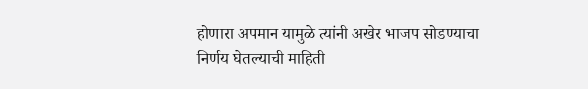होणारा अपमान यामुळे त्यांनी अखेर भाजप सोडण्याचा निर्णय घेतल्याची माहिती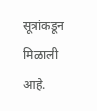सूत्रांकडून मिळाली आहे.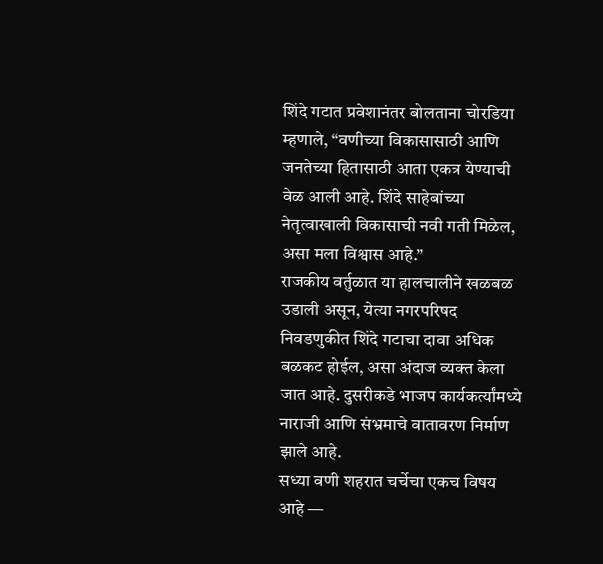शिंदे गटात प्रवेशानंतर बोलताना चोरडिया म्हणाले, “वणीच्या विकासासाठी आणि जनतेच्या हितासाठी आता एकत्र येण्याची वेळ आली आहे. शिंदे साहेबांच्या नेतृत्वाखाली विकासाची नवी गती मिळेल, असा मला विश्वास आहे.”
राजकीय वर्तुळात या हालचालीने खळबळ उडाली असून, येत्या नगरपरिषद निवडणुकीत शिंदे गटाचा दावा अधिक बळकट होईल, असा अंदाज व्यक्त केला जात आहे. दुसरीकडे भाजप कार्यकर्त्यांमध्ये नाराजी आणि संभ्रमाचे वातावरण निर्माण झाले आहे.
सध्या वणी शहरात चर्चेचा एकच विषय आहे —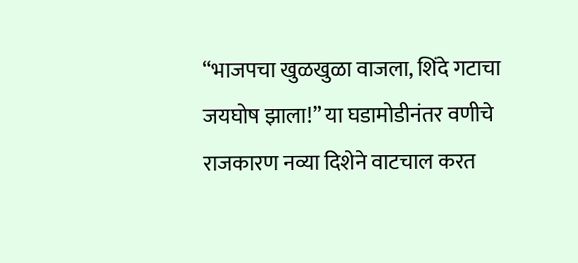“भाजपचा खुळखुळा वाजला, शिंदे गटाचा जयघोष झाला!” या घडामोडीनंतर वणीचे राजकारण नव्या दिशेने वाटचाल करत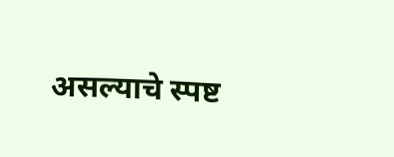असल्याचे स्पष्ट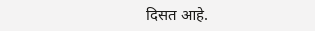दिसत आहे.